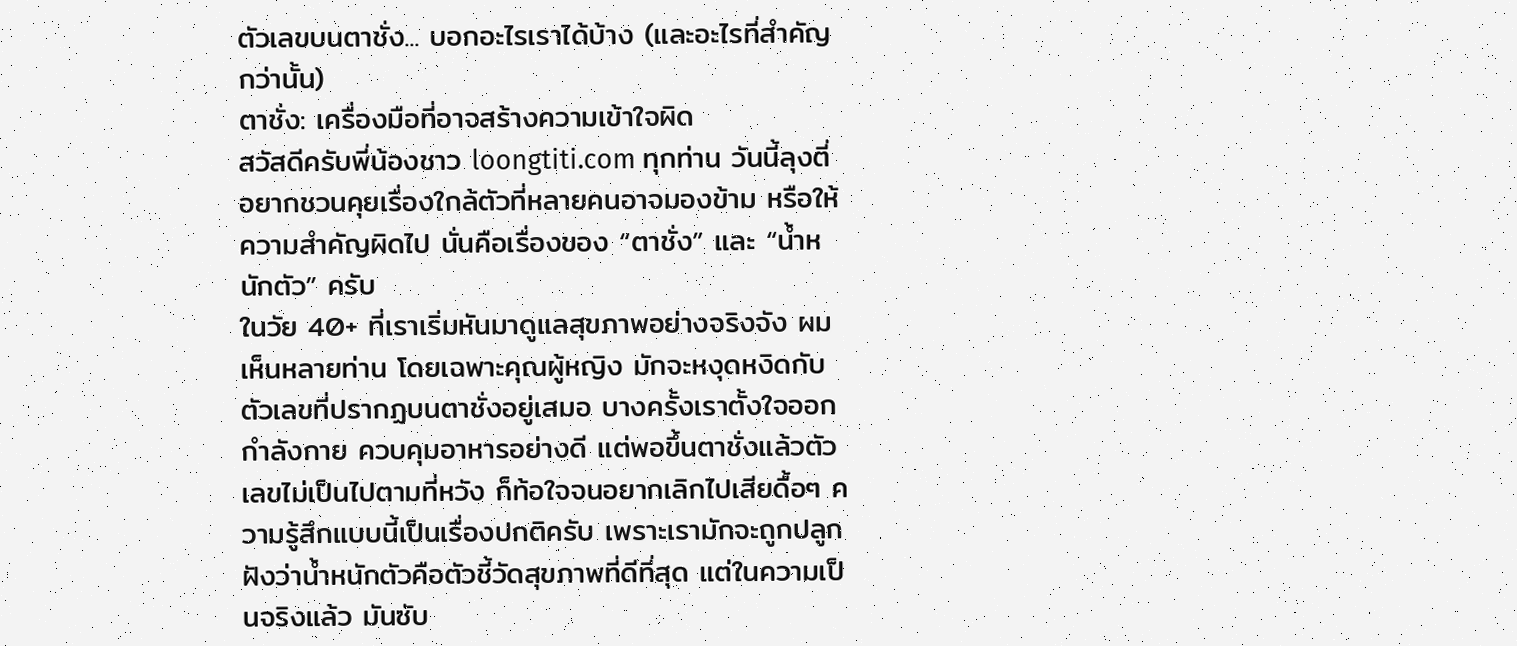ตัวเลขบนตาชั่ง... บอกอะไรเราได้บ้าง (และอะไรที่สำคัญกว่านั้น)
ตาชั่ง: เครื่องมือที่อาจสร้างความเข้าใจผิด
สวัสดีครับพี่น้องชาว loongtiti.com ทุกท่าน วันนี้ลุงตี่อยากชวนคุยเรื่องใกล้ตัวที่หลายคนอาจมองข้าม หรือให้ความสำคัญผิดไป นั่นคือเรื่องของ “ตาชั่ง” และ “น้ำหนักตัว” ครับ
ในวัย 40+ ที่เราเริ่มหันมาดูแลสุขภาพอย่างจริงจัง ผมเห็นหลายท่าน โดยเฉพาะคุณผู้หญิง มักจะหงุดหงิดกับตัวเลขที่ปรากฏบนตาชั่งอยู่เสมอ บางครั้งเราตั้งใจออกกำลังกาย ควบคุมอาหารอย่างดี แต่พอขึ้นตาชั่งแล้วตัวเลขไม่เป็นไปตามที่หวัง ก็ท้อใจจนอยากเลิกไปเสียดื้อๆ ความรู้สึกแบบนี้เป็นเรื่องปกติครับ เพราะเรามักจะถูกปลูกฝังว่าน้ำหนักตัวคือตัวชี้วัดสุขภาพที่ดีที่สุด แต่ในความเป็นจริงแล้ว มันซับ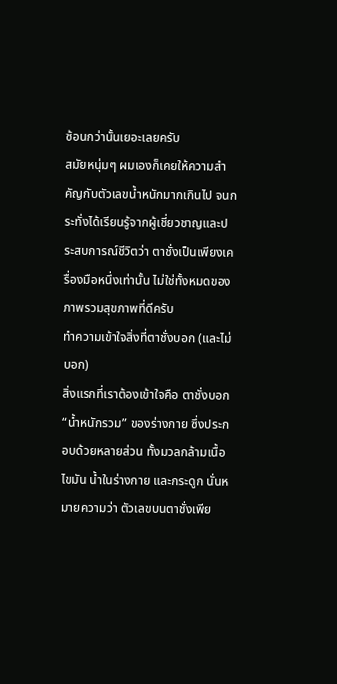ซ้อนกว่านั้นเยอะเลยครับ
สมัยหนุ่มๆ ผมเองก็เคยให้ความสำคัญกับตัวเลขน้ำหนักมากเกินไป จนกระทั่งได้เรียนรู้จากผู้เชี่ยวชาญและประสบการณ์ชีวิตว่า ตาชั่งเป็นเพียงเครื่องมือหนึ่งเท่านั้น ไม่ใช่ทั้งหมดของภาพรวมสุขภาพที่ดีครับ
ทำความเข้าใจสิ่งที่ตาชั่งบอก (และไม่บอก)
สิ่งแรกที่เราต้องเข้าใจคือ ตาชั่งบอก “น้ำหนักรวม” ของร่างกาย ซึ่งประกอบด้วยหลายส่วน ทั้งมวลกล้ามเนื้อ ไขมัน น้ำในร่างกาย และกระดูก นั่นหมายความว่า ตัวเลขบนตาชั่งเพีย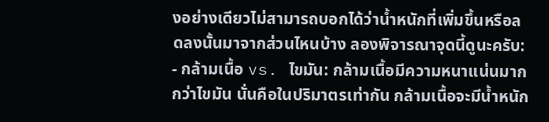งอย่างเดียวไม่สามารถบอกได้ว่าน้ำหนักที่เพิ่มขึ้นหรือลดลงนั้นมาจากส่วนไหนบ้าง ลองพิจารณาจุดนี้ดูนะครับ:
- กล้ามเนื้อ vs. ไขมัน: กล้ามเนื้อมีความหนาแน่นมากกว่าไขมัน นั่นคือในปริมาตรเท่ากัน กล้ามเนื้อจะมีน้ำหนัก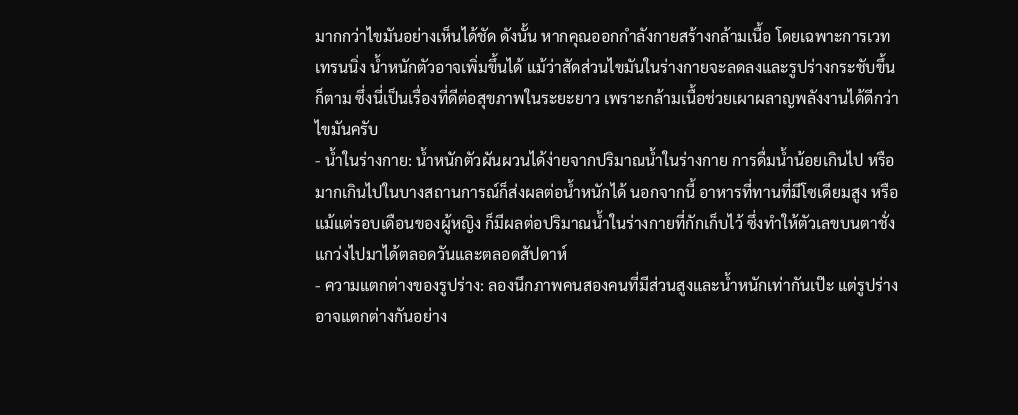มากกว่าไขมันอย่างเห็นได้ชัด ดังนั้น หากคุณออกกำลังกายสร้างกล้ามเนื้อ โดยเฉพาะการเวทเทรนนิ่ง น้ำหนักตัวอาจเพิ่มขึ้นได้ แม้ว่าสัดส่วนไขมันในร่างกายจะลดลงและรูปร่างกระชับขึ้นก็ตาม ซึ่งนี่เป็นเรื่องที่ดีต่อสุขภาพในระยะยาว เพราะกล้ามเนื้อช่วยเผาผลาญพลังงานได้ดีกว่าไขมันครับ
- น้ำในร่างกาย: น้ำหนักตัวผันผวนได้ง่ายจากปริมาณน้ำในร่างกาย การดื่มน้ำน้อยเกินไป หรือมากเกินไปในบางสถานการณ์ก็ส่งผลต่อน้ำหนักได้ นอกจากนี้ อาหารที่ทานที่มีโซเดียมสูง หรือแม้แต่รอบเดือนของผู้หญิง ก็มีผลต่อปริมาณน้ำในร่างกายที่กักเก็บไว้ ซึ่งทำให้ตัวเลขบนตาชั่งแกว่งไปมาได้ตลอดวันและตลอดสัปดาห์
- ความแตกต่างของรูปร่าง: ลองนึกภาพคนสองคนที่มีส่วนสูงและน้ำหนักเท่ากันเป๊ะ แต่รูปร่างอาจแตกต่างกันอย่าง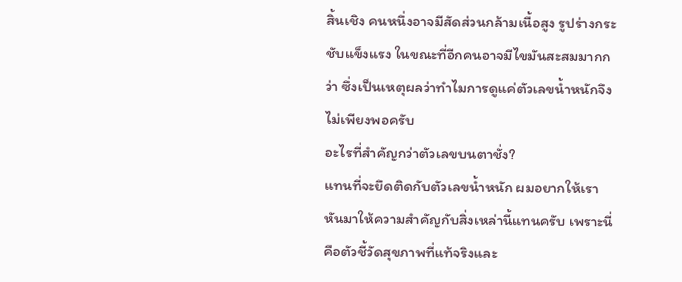สิ้นเชิง คนหนึ่งอาจมีสัดส่วนกล้ามเนื้อสูง รูปร่างกระชับแข็งแรง ในขณะที่อีกคนอาจมีไขมันสะสมมากกว่า ซึ่งเป็นเหตุผลว่าทำไมการดูแค่ตัวเลขน้ำหนักจึงไม่เพียงพอครับ
อะไรที่สำคัญกว่าตัวเลขบนตาชั่ง?
แทนที่จะยึดติดกับตัวเลขน้ำหนัก ผมอยากให้เราหันมาให้ความสำคัญกับสิ่งเหล่านี้แทนครับ เพราะนี่คือตัวชี้วัดสุขภาพที่แท้จริงและ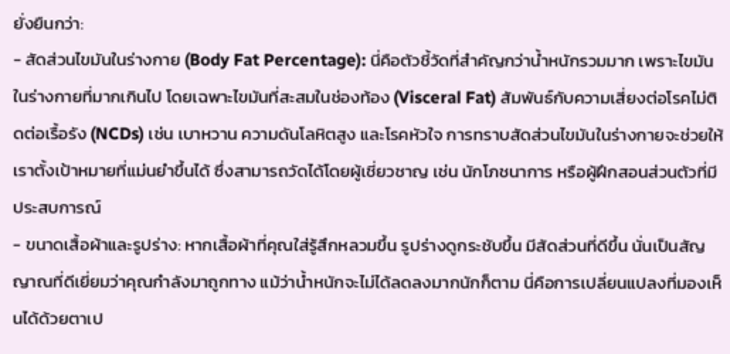ยั่งยืนกว่า:
- สัดส่วนไขมันในร่างกาย (Body Fat Percentage): นี่คือตัวชี้วัดที่สำคัญกว่าน้ำหนักรวมมาก เพราะไขมันในร่างกายที่มากเกินไป โดยเฉพาะไขมันที่สะสมในช่องท้อง (Visceral Fat) สัมพันธ์กับความเสี่ยงต่อโรคไม่ติดต่อเรื้อรัง (NCDs) เช่น เบาหวาน ความดันโลหิตสูง และโรคหัวใจ การทราบสัดส่วนไขมันในร่างกายจะช่วยให้เราตั้งเป้าหมายที่แม่นยำขึ้นได้ ซึ่งสามารถวัดได้โดยผู้เชี่ยวชาญ เช่น นักโภชนาการ หรือผู้ฝึกสอนส่วนตัวที่มีประสบการณ์
- ขนาดเสื้อผ้าและรูปร่าง: หากเสื้อผ้าที่คุณใส่รู้สึกหลวมขึ้น รูปร่างดูกระชับขึ้น มีสัดส่วนที่ดีขึ้น นั่นเป็นสัญญาณที่ดีเยี่ยมว่าคุณกำลังมาถูกทาง แม้ว่าน้ำหนักจะไม่ได้ลดลงมากนักก็ตาม นี่คือการเปลี่ยนแปลงที่มองเห็นได้ด้วยตาเป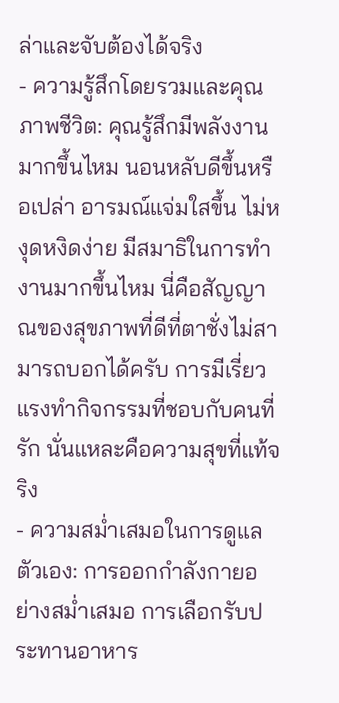ล่าและจับต้องได้จริง
- ความรู้สึกโดยรวมและคุณภาพชีวิต: คุณรู้สึกมีพลังงานมากขึ้นไหม นอนหลับดีขึ้นหรือเปล่า อารมณ์แจ่มใสขึ้น ไม่หงุดหงิดง่าย มีสมาธิในการทำงานมากขึ้นไหม นี่คือสัญญาณของสุขภาพที่ดีที่ตาชั่งไม่สามารถบอกได้ครับ การมีเรี่ยวแรงทำกิจกรรมที่ชอบกับคนที่รัก นั่นแหละคือความสุขที่แท้จริง
- ความสม่ำเสมอในการดูแลตัวเอง: การออกกำลังกายอย่างสม่ำเสมอ การเลือกรับประทานอาหาร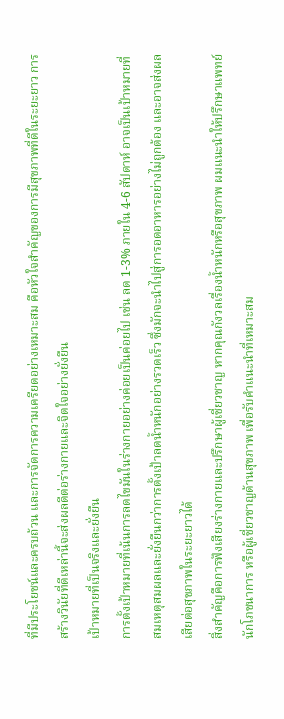ที่มีประโยชน์และครบถ้วน และการจัดการความเครียดอย่างเหมาะสม คือหัวใจสำคัญของการมีสุขภาพที่ดีในระยะยาว การสร้างวินัยที่ดีเหล่านี้จะส่งผลดีต่อร่างกายและจิตใจอย่างยั่งยืน
เป้าหมายที่เป็นจริงและยั่งยืน
การตั้งเป้าหมายที่เน้นการลดไขมันในร่างกายอย่างค่อยเป็นค่อยไป เช่น ลด 1-3% ภายใน 4-6 สัปดาห์ อาจเป็นเป้าหมายที่สมเหตุสมผลและยั่งยืนกว่าการตั้งเป้าลดน้ำหนักอย่างรวดเร็ว ซึ่งมักจะนำไปสู่การอดอาหารอย่างไม่ถูกต้อง และอาจส่งผลเสียต่อสุขภาพในระยะยาวได้
สิ่งสำคัญคือการฟังเสียงร่างกายและปรึกษาผู้เชี่ยวชาญ หากคุณกังวลเรื่องน้ำหนักหรือสุขภาพ ผมแนะนำให้ปรึกษาแพทย์ นักโภชนาการ หรือผู้เชี่ยวชาญด้านสุขภาพ เพื่อรับคำแนะนำที่เหมาะสม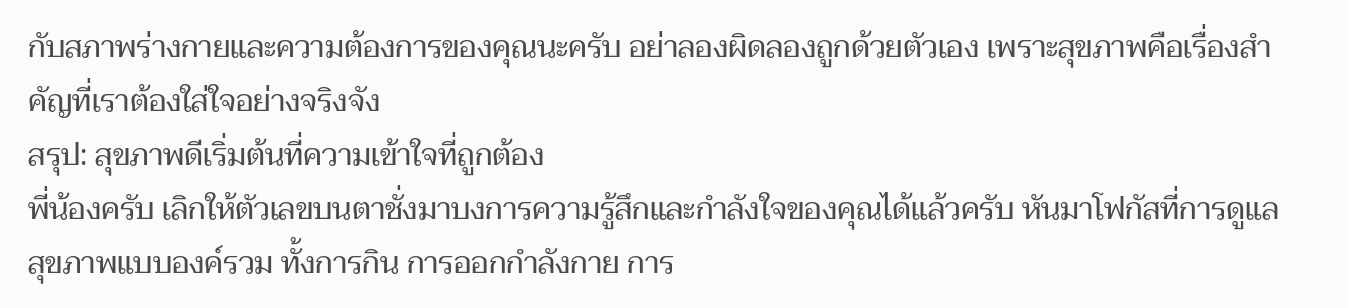กับสภาพร่างกายและความต้องการของคุณนะครับ อย่าลองผิดลองถูกด้วยตัวเอง เพราะสุขภาพคือเรื่องสำคัญที่เราต้องใส่ใจอย่างจริงจัง
สรุป: สุขภาพดีเริ่มต้นที่ความเข้าใจที่ถูกต้อง
พี่น้องครับ เลิกให้ตัวเลขบนตาชั่งมาบงการความรู้สึกและกำลังใจของคุณได้แล้วครับ หันมาโฟกัสที่การดูแลสุขภาพแบบองค์รวม ทั้งการกิน การออกกำลังกาย การ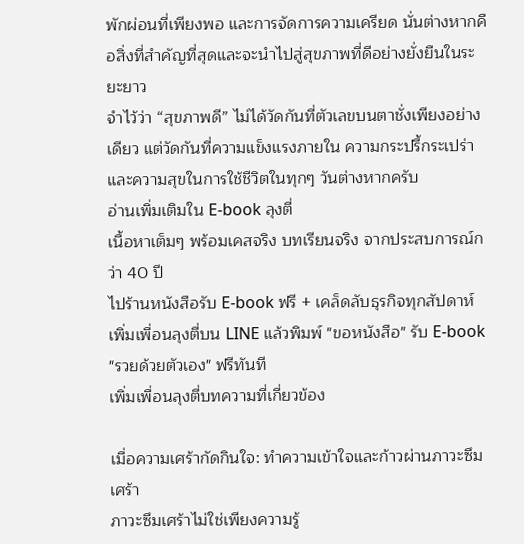พักผ่อนที่เพียงพอ และการจัดการความเครียด นั่นต่างหากคือสิ่งที่สำคัญที่สุดและจะนำไปสู่สุขภาพที่ดีอย่างยั่งยืนในระยะยาว
จำไว้ว่า “สุขภาพดี” ไม่ได้วัดกันที่ตัวเลขบนตาชั่งเพียงอย่างเดียว แต่วัดกันที่ความแข็งแรงภายใน ความกระปรี้กระเปร่า และความสุขในการใช้ชีวิตในทุกๆ วันต่างหากครับ
อ่านเพิ่มเติมใน E-book ลุงตี่
เนื้อหาเต็มๆ พร้อมเคสจริง บทเรียนจริง จากประสบการณ์กว่า 40 ปี
ไปร้านหนังสือรับ E-book ฟรี + เคล็ดลับธุรกิจทุกสัปดาห์
เพิ่มเพื่อนลุงตี่บน LINE แล้วพิมพ์ "ขอหนังสือ" รับ E-book "รวยด้วยตัวเอง" ฟรีทันที
เพิ่มเพื่อนลุงตี่บทความที่เกี่ยวข้อง

เมื่อความเศร้ากัดกินใจ: ทำความเข้าใจและก้าวผ่านภาวะซึมเศร้า
ภาวะซึมเศร้าไม่ใช่เพียงความรู้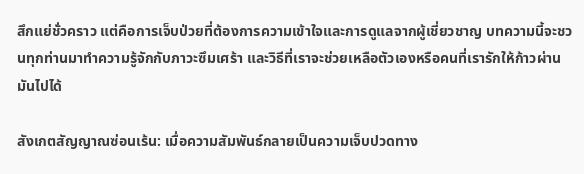สึกแย่ชั่วคราว แต่คือการเจ็บป่วยที่ต้องการความเข้าใจและการดูแลจากผู้เชี่ยวชาญ บทความนี้จะชวนทุกท่านมาทำความรู้จักกับภาวะซึมเศร้า และวิธีที่เราจะช่วยเหลือตัวเองหรือคนที่เรารักให้ก้าวผ่านมันไปได้

สังเกตสัญญาณซ่อนเร้น: เมื่อความสัมพันธ์กลายเป็นความเจ็บปวดทาง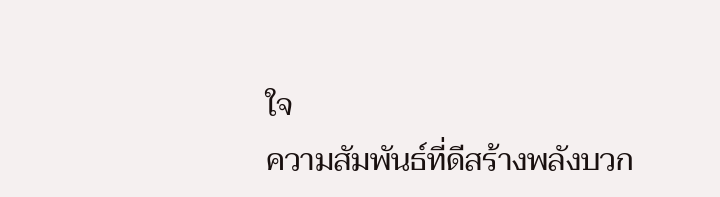ใจ
ความสัมพันธ์ที่ดีสร้างพลังบวก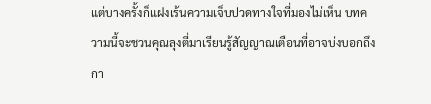แต่บางครั้งก็แฝงเร้นความเจ็บปวดทางใจที่มองไม่เห็น บทความนี้จะชวนคุณลุงตี่มาเรียนรู้สัญญาณเตือนที่อาจบ่งบอกถึงกา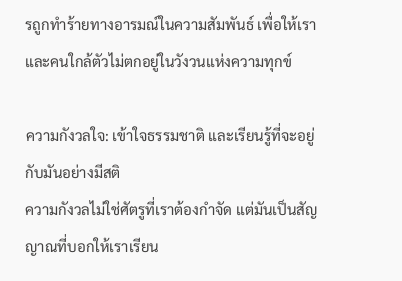รถูกทำร้ายทางอารมณ์ในความสัมพันธ์ เพื่อให้เราและคนใกล้ตัวไม่ตกอยู่ในวังวนแห่งความทุกข์

ความกังวลใจ: เข้าใจธรรมชาติ และเรียนรู้ที่จะอยู่กับมันอย่างมีสติ
ความกังวลไม่ใช่ศัตรูที่เราต้องกำจัด แต่มันเป็นสัญญาณที่บอกให้เราเรียน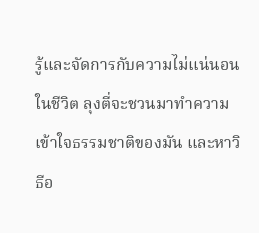รู้และจัดการกับความไม่แน่นอนในชีวิต ลุงตี่จะชวนมาทำความเข้าใจธรรมชาติของมัน และหาวิธีอ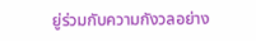ยู่ร่วมกับความกังวลอย่าง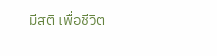มีสติ เพื่อชีวิต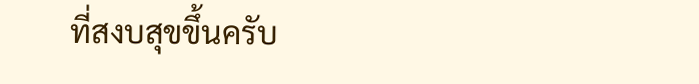ที่สงบสุขขึ้นครับ